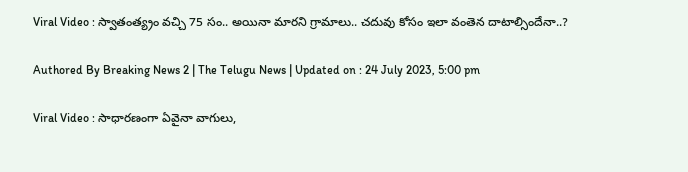Viral Video : స్వాతంత్య్రం వచ్చి 75 సం.. అయినా మారని గ్రామాలు.. చ‌దువు కోసం ఇలా వంతెన దాటాల్సిందేనా..?

Authored By Breaking News 2 | The Telugu News | Updated on : 24 July 2023, 5:00 pm

Viral Video : సాధారణంగా ఏవైనా వాగులు,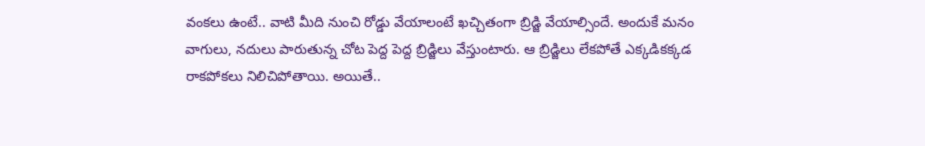వంకలు ఉంటే.. వాటి మీది నుంచి రోడ్డు వేయాలంటే ఖచ్చితంగా బ్రిడ్జి వేయాల్సిందే. అందుకే మనం వాగులు, నదులు పారుతున్న చోట పెద్ద పెద్ద బ్రిడ్జిలు వేస్తుంటారు. ఆ బ్రిడ్జిలు లేకపోతే ఎక్కడికక్కడ రాకపోకలు నిలిచిపోతాయి. అయితే..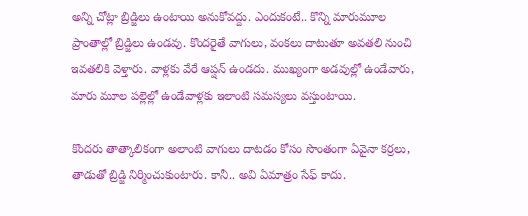అన్ని చోట్లా బ్రిడ్జిలు ఉంటాయి అనుకోవద్దు. ఎందుకంటే.. కొన్ని మారుమూల ప్రాంతాల్లో బ్రిడ్జిలు ఉండవు. కొందరైతే వాగులు, వంకలు దాటుతూ అవతలి నుంచి ఇవతలికి వెళ్తారు. వాళ్లకు వేరే ఆప్షన్ ఉండదు. ముఖ్యంగా అడవుల్లో ఉండేవారు, మారు మూల పల్లెల్లో ఉండేవాళ్లకు ఇలాంటి సమస్యలు వస్తుంటాయి.

కొందరు తాత్కాలికంగా అలాంటి వాగులు దాటడం కోసం సొంతంగా ఏవైనా కర్రలు, తాడుతో బ్రిడ్జి నిర్మించుకుంటారు. కానీ.. అవి ఏమాత్రం సేఫ్ కాదు.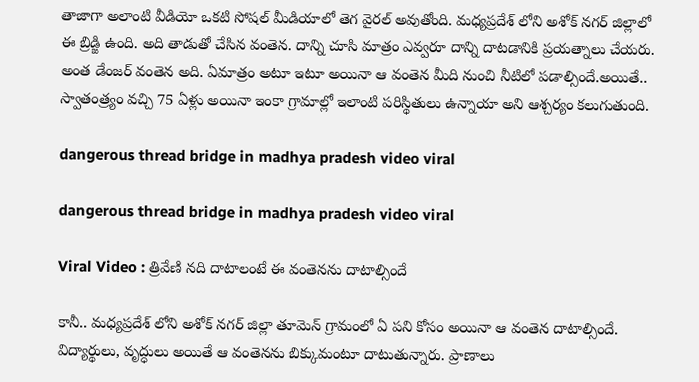తాజాగా అలాంటి వీడియో ఒకటి సోషల్ మీడియాలో తెగ వైరల్ అవుతోంది. మధ్యప్రదేశ్ లోని అశోక్ నగర్ జిల్లాలో ఈ బ్రిడ్జి ఉంది. అది తాడుతో చేసిన వంతెన. దాన్ని చూసి మాత్రం ఎవ్వరూ దాన్ని దాటడానికి ప్రయత్నాలు చేయరు. అంత డేంజర్ వంతెన అది. ఏమాత్రం అటూ ఇటూ అయినా ఆ వంతెన మీది నుంచి నీటిలో పడాల్సిందే.అయితే.. స్వాతంత్ర్యం వచ్చి 75 ఏళ్లు అయినా ఇంకా గ్రామాల్లో ఇలాంటి పరిస్థితులు ఉన్నాయా అని ఆశ్చర్యం కలుగుతుంది.

dangerous thread bridge in madhya pradesh video viral

dangerous thread bridge in madhya pradesh video viral

Viral Video : త్రివేణి నది దాటాలంటే ఈ వంతెనను దాటాల్సిందే

కానీ.. మధ్యప్రదేశ్ లోని అశోక్ నగర్ జిల్లా తూమెన్ గ్రామంలో ఏ పని కోసం అయినా ఆ వంతెన దాటాల్సిందే. విద్యార్థులు, వృద్ధులు అయితే ఆ వంతెనను బిక్కుమంటూ దాటుతున్నారు. ప్రాణాలు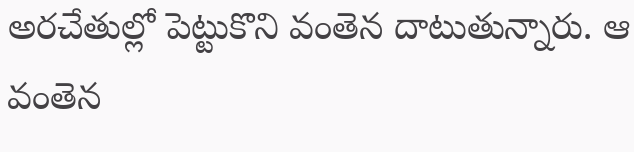అరచేతుల్లో పెట్టుకొని వంతెన దాటుతున్నారు. ఆ వంతెన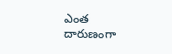ఎంత దారుణంగా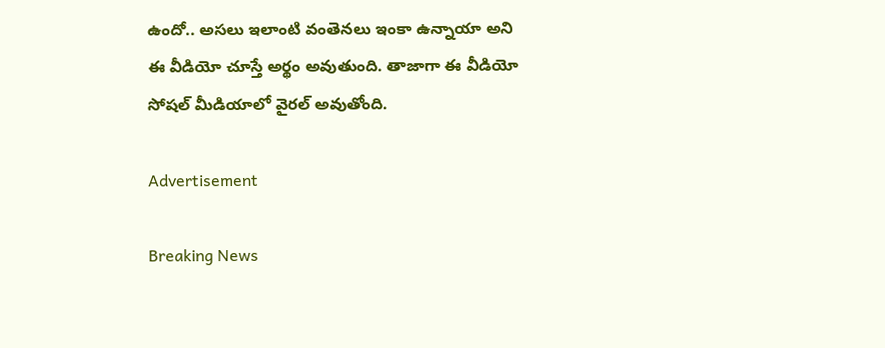ఉందో.. అసలు ఇలాంటి వంతెనలు ఇంకా ఉన్నాయా అని ఈ వీడియో చూస్తే అర్థం అవుతుంది. తాజాగా ఈ వీడియో సోషల్ మీడియాలో వైరల్ అవుతోంది.

Advertisement

Breaking News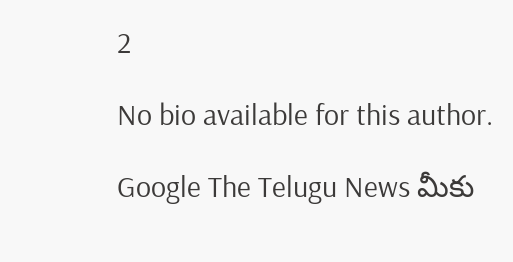2

No bio available for this author.

Google The Telugu News మీకు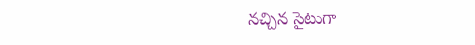నచ్చిన సైటుగా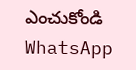ఎంచుకోండి
WhatsApp